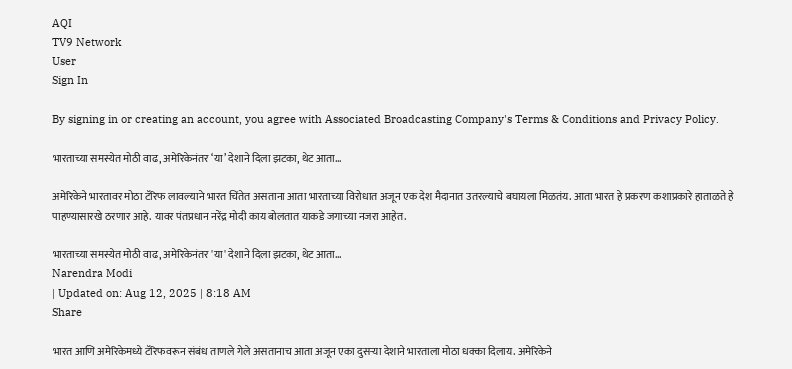AQI
TV9 Network
User
Sign In

By signing in or creating an account, you agree with Associated Broadcasting Company's Terms & Conditions and Privacy Policy.

भारताच्या समस्येत मोठी वाढ, अमेरिकेनंतर ‘या’ देशाने दिला झटका, थेट आता…

अमेरिकेने भारतावर मोठा टॅरिफ लावल्याने भारत चिंतेत असताना आता भारताच्या विरोधात अजून एक देश मैदानात उतरल्याचे बघायला मिळतंय. आता भारत हे प्रकरण कशाप्रकारे हाताळते हे पाहण्यासारखे ठरणार आहे. यावर पंतप्रधान नरेंद्र मोदी काय बोलतात याकडे जगाच्या नजरा आहेत.

भारताच्या समस्येत मोठी वाढ, अमेरिकेनंतर 'या' देशाने दिला झटका, थेट आता...
Narendra Modi
| Updated on: Aug 12, 2025 | 8:18 AM
Share

भारत आणि अमेरिकेमध्ये टॅरिफवरून संबंध ताणले गेले असतानाच आता अजून एका दुसऱ्या देशाने भारताला मोठा धक्का दिलाय. अमेरिकेने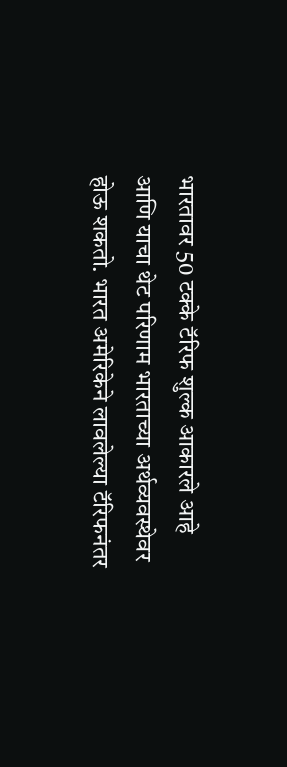भारतावर 50 टक्के टॅरिफ शुल्क आकारले आहे आणि याचा थेट परिणाम भारताच्या अर्थव्यवस्थेवर होऊ शकतो. भारत अमेरिकेने लावलेल्या टॅरिफनंतर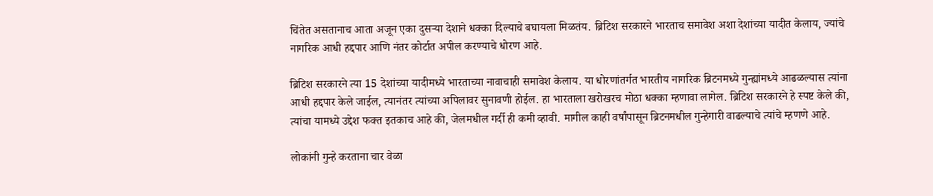चिंतेत असतानाच आता अजून एका दुसऱ्या देशाने धक्का दिल्याचे बघायला मिळतंय. ब्रिटिश सरकारने भारताच समावेश अशा देशांच्या यादीत केलाय, ज्यांचे नागरिक आधी हद्दपार आणि नंतर कोर्टात अपील करण्याचे धोरण आहे.

ब्रिटिश सरकारने त्या 15 देशांच्या यादीमध्ये भारताच्या नावाचाही समावेश केलाय. या धोरणांतर्गत भारतीय नागरिक ब्रिटनमध्ये गुन्ह्यांमध्ये आढळल्यास त्यांना आधी हद्दपार केले जाईल, त्यानंतर त्यांच्या अपिलावर सुनावणी होईल. हा भारताला खरोखरच मोठा धक्का म्हणावा लागेल. ब्रिटिश सरकारने हे स्पष्ट केले की, त्यांचा यामध्ये उद्देश फक्त इतकाच आहे की, जेलमधील गर्दी ही कमी व्हावी. मागील काही वर्षांपासून ब्रिटनमधील गुन्हेगारी वाढल्याचे त्यांचे म्हणणे आहे.

लोकांनी गुन्हे करताना चार वेळा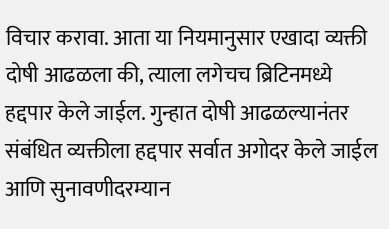विचार करावा. आता या नियमानुसार एखादा व्यक्ती दोषी आढळला की, त्याला लगेचच ब्रिटिनमध्ये हद्दपार केले जाईल. गुन्हात दोषी आढळल्यानंतर संबंधित व्यक्तीला हद्दपार सर्वात अगोदर केले जाईल आणि सुनावणीदरम्यान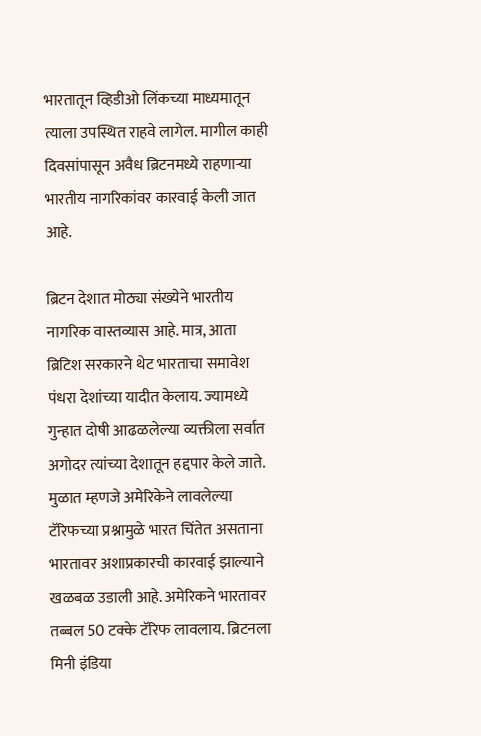भारतातून व्हिडीओ लिंकच्या माध्यमातून त्याला उपस्थित राहवे लागेल. मागील काही दिवसांपासून अवैध ब्रिटनमध्ये राहणाऱ्या भारतीय नागरिकांवर कारवाई केली जात आहे.

ब्रिटन देशात मोठ्या संख्येने भारतीय नागरिक वास्तव्यास आहे. मात्र, आता ब्रिटिश सरकारने थेट भारताचा समावेश पंधरा देशांच्या यादीत केलाय. ज्यामध्ये गुन्हात दोषी आढळलेल्या व्यक्तीला सर्वात अगोदर त्यांच्या देशातून हद्दपार केले जाते. मुळात म्हणजे अमेरिकेने लावलेल्या टॅरिफच्या प्रश्नामुळे भारत चिंतेत असताना भारतावर अशाप्रकारची कारवाई झाल्याने खळबळ उडाली आहे. अमेरिकने भारतावर तब्बल 50 टक्के टॅरिफ लावलाय. ब्रिटनला मिनी इंडिया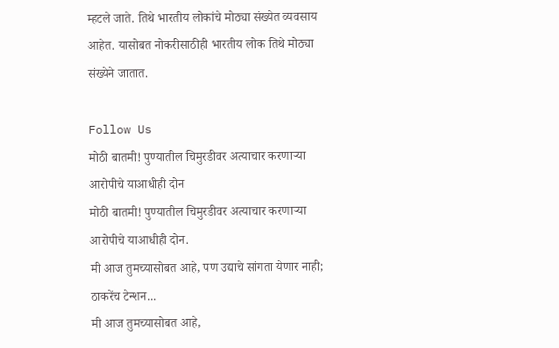म्हटले जाते. तिथे भारतीय लोकांचे मोठ्या संख्येत व्यवसाय आहेत. यासोबत नोकरीसाठीही भारतीय लोक तिथे मोठ्या संख्येने जातात.

Follow Us
मोठी बातमी! पुण्यातील चिमुरडीवर अत्याचार करणाऱ्या आरोपीचे याआधीही दोन
मोठी बातमी! पुण्यातील चिमुरडीवर अत्याचार करणाऱ्या आरोपीचे याआधीही दोन.
मी आज तुमच्यासोबत आहे, पण उद्याचे सांगता येणार नाही; ठाकरेंच टेन्शन...
मी आज तुमच्यासोबत आहे,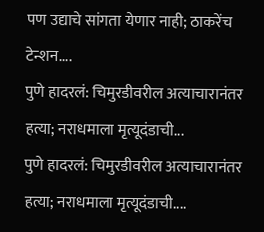पण उद्याचे सांगता येणार नाही; ठाकरेंच टेन्शन....
पुणे हादरलं: चिमुरडीवरील अत्याचारानंतर हत्या; नराधमाला मृत्यूदंडाची...
पुणे हादरलं: चिमुरडीवरील अत्याचारानंतर हत्या; नराधमाला मृत्यूदंडाची....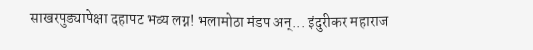साखरपुड्यापेक्षा दहापट भव्य लग्न! भलामोठा मंडप अन्... इंदुरीकर महाराज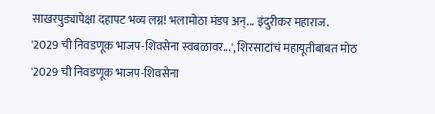साखरपुड्यापेक्षा दहापट भव्य लग्न! भलामोठा मंडप अन्... इंदुरीकर महाराज.
'2029 ची निवडणूक भाजप-शिवसेना स्वबळावर...', शिरसाटांचं महायूतीबाबत मोठ
'2029 ची निवडणूक भाजप-शिवसेना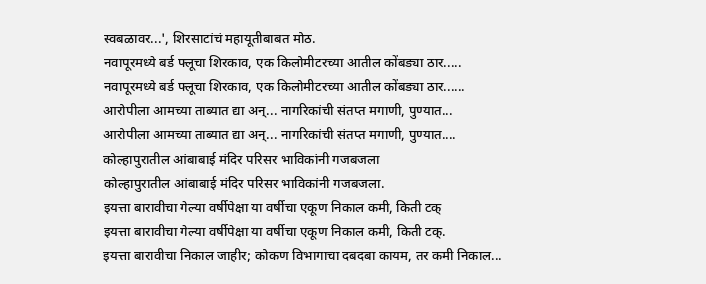स्वबळावर...', शिरसाटांचं महायूतीबाबत मोठ.
नवापूरमध्ये बर्ड फ्लूचा शिरकाव, एक किलोमीटरच्या आतील कोंबड्या ठार.....
नवापूरमध्ये बर्ड फ्लूचा शिरकाव, एक किलोमीटरच्या आतील कोंबड्या ठार......
आरोपीला आमच्या ताब्यात द्या अन्... नागरिकांची संतप्त मगाणी, पुण्यात...
आरोपीला आमच्या ताब्यात द्या अन्... नागरिकांची संतप्त मगाणी, पुण्यात....
कोल्हापुरातील आंबाबाई मंदिर परिसर भाविकांनी गजबजला
कोल्हापुरातील आंबाबाई मंदिर परिसर भाविकांनी गजबजला.
इयत्ता बारावीचा गेल्या वर्षीपेक्षा या वर्षीचा एकूण निकाल कमी, किती टक्
इयत्ता बारावीचा गेल्या वर्षीपेक्षा या वर्षीचा एकूण निकाल कमी, किती टक्.
इयत्ता बारावीचा निकाल जाहीर; कोकण विभागाचा दबदबा कायम, तर कमी निकाल...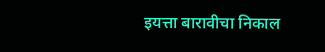इयत्ता बारावीचा निकाल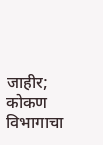जाहीर; कोकण विभागाचा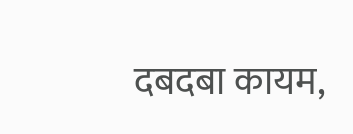दबदबा कायम,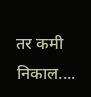तर कमी निकाल....